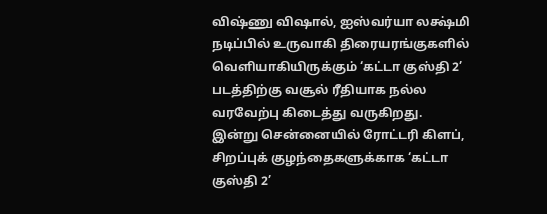விஷ்ணு விஷால், ஐஸ்வர்யா லக்ஷ்மி நடிப்பில் உருவாகி திரையரங்குகளில் வெளியாகியிருக்கும் ‘கட்டா குஸ்தி 2’ படத்திற்கு வசூல் ரீதியாக நல்ல வரவேற்பு கிடைத்து வருகிறது.
இன்று சென்னையில் ரோட்டரி கிளப், சிறப்புக் குழந்தைகளுக்காக ‘கட்டா குஸ்தி 2’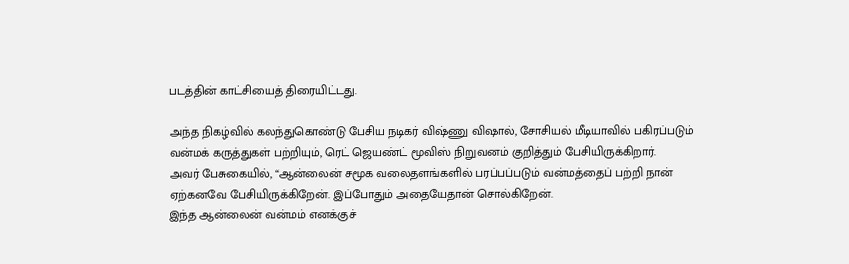படத்தின் காட்சியைத் திரையிட்டது.

அந்த நிகழ்வில் கலந்துகொண்டு பேசிய நடிகர் விஷ்ணு விஷால், சோசியல் மீடியாவில் பகிரப்படும் வன்மக் கருத்துகள் பற்றியும், ரெட் ஜெயண்ட் மூவிஸ் நிறுவனம் குறித்தும் பேசியிருக்கிறார்.
அவர் பேசுகையில், “ஆன்லைன் சமூக வலைதளங்களில் பரப்பப்படும் வன்மத்தைப் பற்றி நான் ஏற்கனவே பேசியிருக்கிறேன். இப்போதும் அதையேதான் சொல்கிறேன்.
இந்த ஆன்லைன் வன்மம் எனக்குச்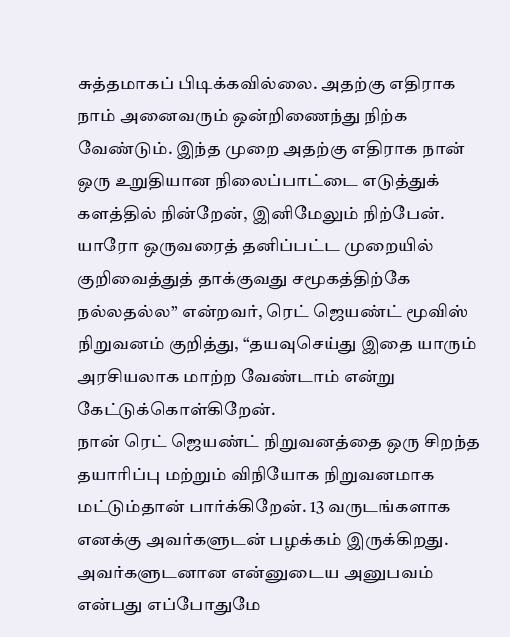சுத்தமாகப் பிடிக்கவில்லை. அதற்கு எதிராக நாம் அனைவரும் ஒன்றிணைந்து நிற்க வேண்டும். இந்த முறை அதற்கு எதிராக நான் ஒரு உறுதியான நிலைப்பாட்டை எடுத்துக் களத்தில் நின்றேன், இனிமேலும் நிற்பேன்.
யாரோ ஒருவரைத் தனிப்பட்ட முறையில் குறிவைத்துத் தாக்குவது சமூகத்திற்கே நல்லதல்ல” என்றவர், ரெட் ஜெயண்ட் மூவிஸ் நிறுவனம் குறித்து, “தயவுசெய்து இதை யாரும் அரசியலாக மாற்ற வேண்டாம் என்று கேட்டுக்கொள்கிறேன்.
நான் ரெட் ஜெயண்ட் நிறுவனத்தை ஒரு சிறந்த தயாரிப்பு மற்றும் விநியோக நிறுவனமாக மட்டும்தான் பார்க்கிறேன். 13 வருடங்களாக எனக்கு அவர்களுடன் பழக்கம் இருக்கிறது.
அவர்களுடனான என்னுடைய அனுபவம் என்பது எப்போதுமே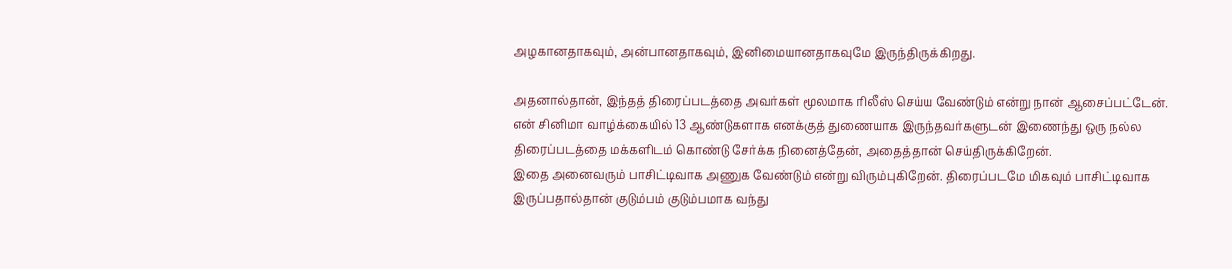அழகானதாகவும், அன்பானதாகவும், இனிமையானதாகவுமே இருந்திருக்கிறது.

அதனால்தான், இந்தத் திரைப்படத்தை அவர்கள் மூலமாக ரிலீஸ் செய்ய வேண்டும் என்று நான் ஆசைப்பட்டேன். என் சினிமா வாழ்க்கையில் 13 ஆண்டுகளாக எனக்குத் துணையாக இருந்தவர்களுடன் இணைந்து ஒரு நல்ல திரைப்படத்தை மக்களிடம் கொண்டு சேர்க்க நினைத்தேன், அதைத்தான் செய்திருக்கிறேன்.
இதை அனைவரும் பாசிட்டிவாக அணுக வேண்டும் என்று விரும்புகிறேன். திரைப்படமே மிகவும் பாசிட்டிவாக இருப்பதால்தான் குடும்பம் குடும்பமாக வந்து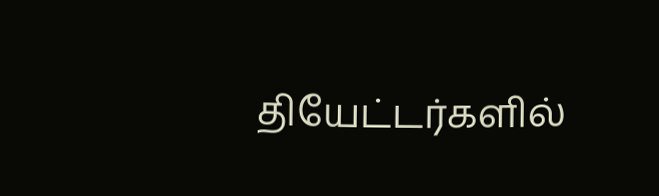தியேட்டர்களில்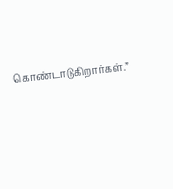கொண்டாடுகிறார்கள்.”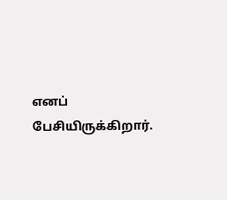எனப் பேசியிருக்கிறார்.